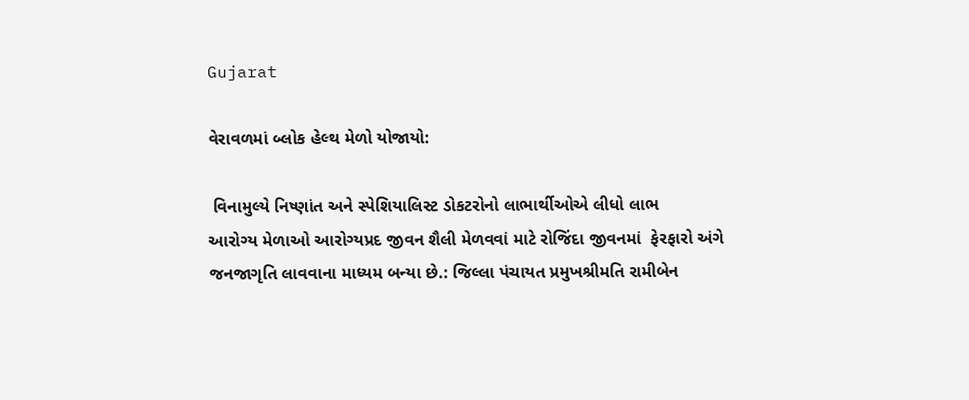Gujarat

વેરાવળમાં બ્લોક હેલ્થ મેળો યોજાયો:

 વિનામુલ્યે નિષ્ણાંત અને સ્પેશિયાલિસ્ટ ડોકટરોનો લાભાર્થીઓએ લીધો લાભ
આરોગ્ય મેળાઓ આરોગ્યપ્રદ જીવન શૈલી મેળવવાં માટે રોજિંદા જીવનમાં  ફેરફારો અંગે જનજાગૃતિ લાવવાના માધ્યમ બન્યા છે.: જિલ્લા પંચાયત પ્રમુખશ્રીમતિ રામીબેન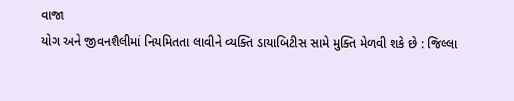વાજા
યોગ અને જીવનશૈલીમાં નિયમિતતા લાવીને વ્યક્તિ ડાયાબિટીસ સામે મુક્તિ મેળવી શકે છે : જિલ્લા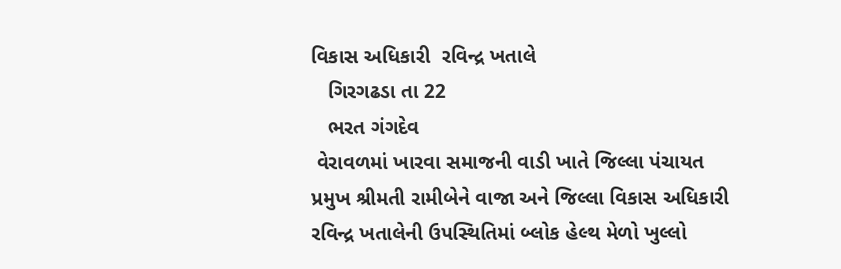વિકાસ અધિકારી  રવિન્દ્ર ખતાલે
   ગિરગઢડા તા 22
   ભરત ગંગદેવ
 વેરાવળમાં ખારવા સમાજની વાડી ખાતે જિલ્લા પંચાયત પ્રમુખ શ્રીમતી રામીબેને વાજા અને જિલ્લા વિકાસ અધિકારી  રવિન્દ્ર ખતાલેની ઉપસ્થિતિમાં બ્લોક હેલ્થ મેળો ખુલ્લો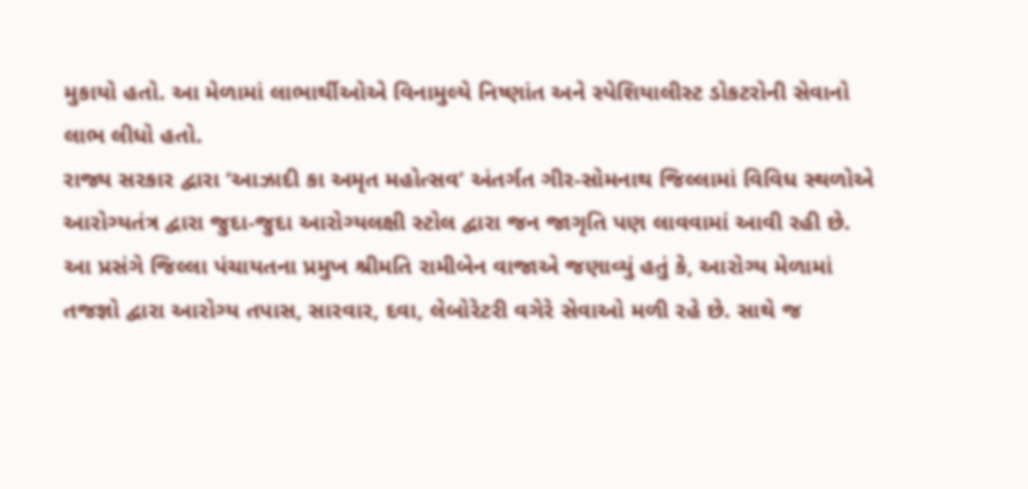મુકાયો હતો. આ મેળામાં લાભાર્થીઓએ વિનામુલ્યે નિષ્ણાંત અને સ્પેશિયાલીસ્ટ ડોકટરોની સેવાનો લાભ લીધો હતો.
રાજ્ય સરકાર દ્વારા ‘આઝાદી કા અમૃત મહોત્સવ’ અંતર્ગત ગીર-સોમનાથ જિલ્લામાં વિવિધ સ્થળોએ આરોગ્યતંત્ર દ્વારા જુદા-જુદા આરોગ્યલક્ષી સ્ટોલ દ્વારા જન જાગૃતિ પણ લાવવામાં આવી રહી છે.
આ પ્રસંગે જિલ્લા પંચાયતના પ્રમુખ શ્રીમતિ રામીબેન વાજાએ જણાવ્યું હતું કે, આરોગ્ય મેળામાં તજજ્ઞો દ્વારા આરોગ્ય તપાસ, સારવાર, દવા, લેબોરેટરી વગેરે સેવાઓ મળી રહે છે. સાથે જ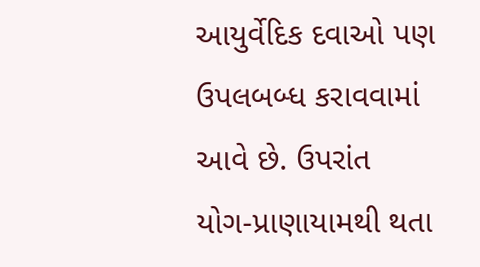આયુર્વેદિક દવાઓ પણ ઉપલબબ્ધ કરાવવામાં આવે છે. ઉપરાંત  યોગ-પ્રાણાયામથી થતા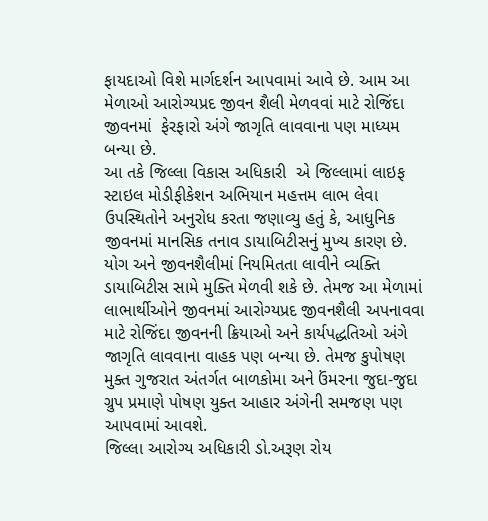ફાયદાઓ વિશે માર્ગદર્શન આપવામાં આવે છે. આમ આ મેળાઓ આરોગ્યપ્રદ જીવન શૈલી મેળવવાં માટે રોજિંદા જીવનમાં  ફેરફારો અંગે જાગૃતિ લાવવાના પણ માધ્યમ બન્યા છે.
આ તકે જિલ્લા વિકાસ અધિકારી  એ જિલ્લામાં લાઇફ સ્ટાઇલ મોડીફીકેશન અભિયાન મહત્તમ લાભ લેવા ઉપસ્થિતોને અનુરોધ કરતા જણાવ્યુ હતું કે, આધુનિક જીવનમાં માનસિક તનાવ ડાયાબિટીસનું મુખ્ય કારણ છે. યોગ અને જીવનશૈલીમાં નિયમિતતા લાવીને વ્યક્તિ ડાયાબિટીસ સામે મુક્તિ મેળવી શકે છે. તેમજ આ મેળામાં લાભાર્થીઓને જીવનમાં આરોગ્યપ્રદ જીવનશૈલી અપનાવવા માટે રોજિંદા જીવનની ક્રિયાઓ અને કાર્યપદ્ધતિઓ અંગે જાગૃતિ લાવવાના વાહક પણ બન્યા છે. તેમજ કુપોષણ મુક્ત ગુજરાત અંતર્ગત બાળકોમા અને ઉંમરના જુદા-જુદા ગ્રુપ પ્રમાણે પોષણ યુક્ત આહાર અંગેની સમજણ પણ આપવામાં આવશે.
જિલ્લા આરોગ્ય અધિકારી ડો.અરૂણ રોય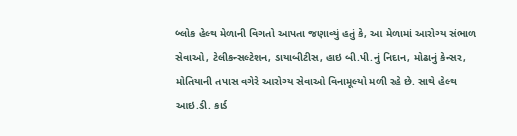બ્લોક હેલ્થ મેળાની વિગતો આપતા જણાવ્યું હતું કે, આ મેળામાં આરોગ્ય સંભાળ સેવાઓ, ટેલીકન્સલ્ટેશન, ડાયાબીટીસ, હાઇ બી.પી.નું નિદાન, મોઢાનું કેન્સર, મોતિયાની તપાસ વગેરે આરોગ્ય સેવાઓ વિનામૂલ્યો મળી રહે છે. સાથે હેલ્થ આઇ.ડી. કાર્ડ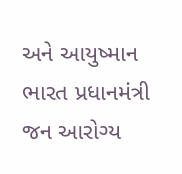અને આયુષ્માન ભારત પ્રધાનમંત્રી જન આરોગ્ય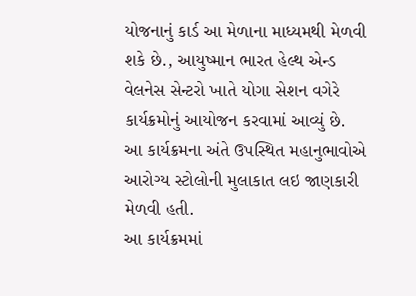યોજનાનું કાર્ડ આ મેળાના માધ્યમથી મેળવી શકે છે., આયુષ્માન ભારત હેલ્થ એન્ડ વેલનેસ સેન્ટરો ખાતે યોગા સેશન વગેરે કાર્યક્રમોનું આયોજન કરવામાં આવ્યું છે.
આ કાર્યક્રમના અંતે ઉપસ્થિત મહાનુભાવોએ આરોગ્ય સ્ટોલોની મુલાકાત લઇ જાણકારી મેળવી હતી.
આ કાર્યક્રમમાં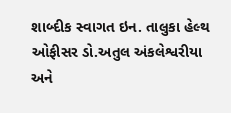શાબ્દીક સ્વાગત ઇન. તાલુકા હેલ્થ ઓફીસર ડો.અતુલ અંકલેશ્વરીયા અને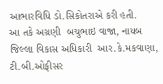આભારવિધિ ડો.સિકોતરાએ કરી હતી.
આ તકે અગ્રણી  બચુભાઇ વાજા, નાયબ જિલ્લા વિકાસ અધિકારી  આર.કે.મકવાણા, ટી.બી.ઓફીસર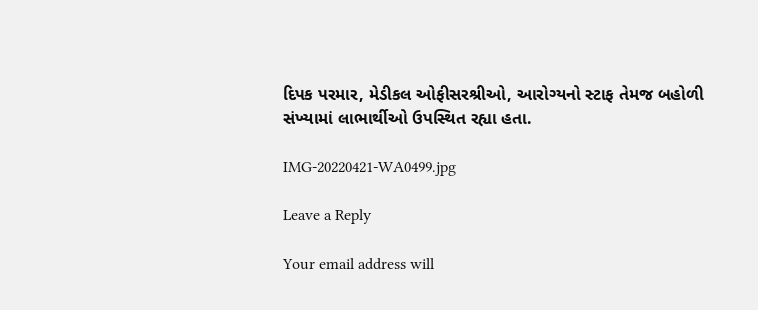દિપક પરમાર, મેડીકલ ઓફીસરશ્રીઓ, આરોગ્યનો સ્ટાફ તેમજ બહોળી સંખ્યામાં લાભાર્થીઓ ઉપસ્થિત રહ્યા હતા.

IMG-20220421-WA0499.jpg

Leave a Reply

Your email address will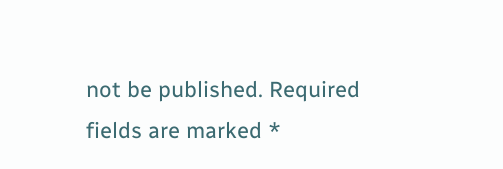not be published. Required fields are marked *